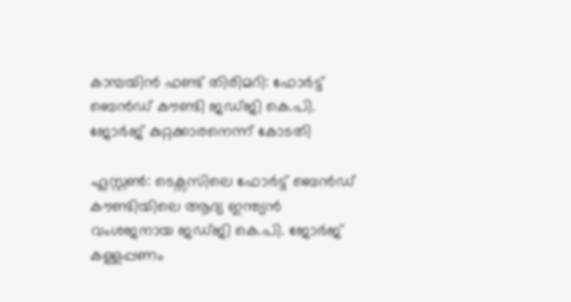കാമ്പയിൻ ഫണ്ട് തിരിമറി: ഫോർട്ട് ബെൻഡ് കൗണ്ടി ജഡ്ജി കെ.പി. ജോർജ് കുറ്റക്കാരനെന്ന് കോടതി

ഹൂസ്റ്റൺ: ടെക്സസിലെ ഫോർട്ട് ബെൻഡ് കൗണ്ടിയിലെ ആദ്യ ഇന്ത്യൻ വംശജനായ ജഡ്ജി കെ.പി. ജോർജ് കള്ളപ്പണം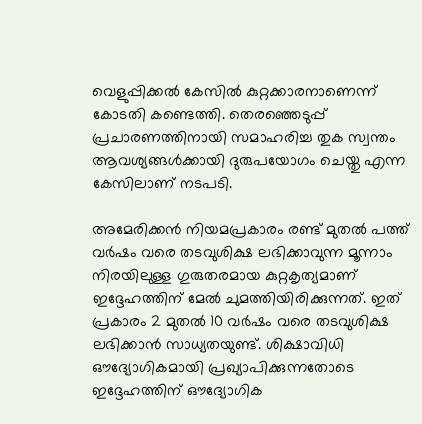വെളുപ്പിക്കൽ കേസിൽ കുറ്റക്കാരനാണെന്ന് കോടതി കണ്ടെത്തി. തെരഞ്ഞെടുപ്പ് പ്രചാരണത്തിനായി സമാഹരിച്ച തുക സ്വന്തം ആവശ്യങ്ങൾക്കായി ദുരുപയോഗം ചെയ്തു എന്ന കേസിലാണ് നടപടി.

അമേരിക്കൻ നിയമപ്രകാരം രണ്ട് മുതൽ പത്ത് വർഷം വരെ തടവുശിക്ഷ ലഭിക്കാവുന്ന മൂന്നാം നിരയിലുള്ള ഗുരുതരമായ കുറ്റകൃത്യമാണ് ഇദ്ദേഹത്തിന് മേൽ ചുമത്തിയിരിക്കുന്നത്. ഇത് പ്രകാരം 2 മുതൽ 10 വർഷം വരെ തടവുശിക്ഷ ലഭിക്കാൻ സാധ്യതയുണ്ട്. ശിക്ഷാവിധി ഔദ്യോഗികമായി പ്രഖ്യാപിക്കുന്നതോടെ ഇദ്ദേഹത്തിന് ഔദ്യോഗിക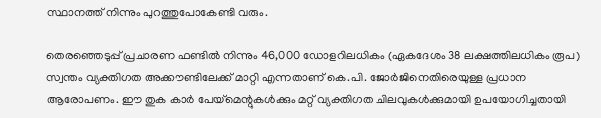സ്ഥാനത്ത് നിന്നും പുറത്തുപോകേണ്ടി വരും.

തെരഞ്ഞെടുപ്പ് പ്രചാരണ ഫണ്ടിൽ നിന്നും 46,000 ഡോളറിലധികം (ഏകദേശം 38 ലക്ഷത്തിലധികം രൂപ) സ്വന്തം വ്യക്തിഗത അക്കൗണ്ടിലേക്ക് മാറ്റി എന്നതാണ് കെ.പി. ജോർജിനെതിരെയുള്ള പ്രധാന ആരോപണം. ഈ തുക കാർ പേയ്‌മെന്റുകൾക്കും മറ്റ് വ്യക്തിഗത ചിലവുകൾക്കുമായി ഉപയോഗിച്ചതായി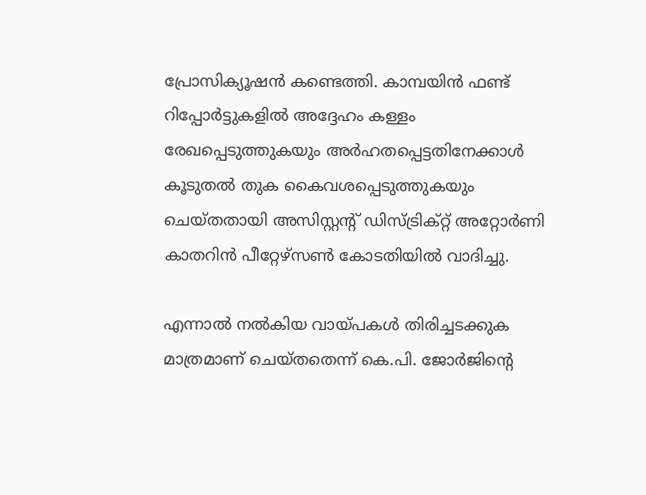പ്രോസിക്യൂഷൻ കണ്ടെത്തി. കാമ്പയിൻ ഫണ്ട് റിപ്പോർട്ടുകളിൽ അദ്ദേഹം കള്ളം രേഖപ്പെടുത്തുകയും അർഹതപ്പെട്ടതിനേക്കാൾ കൂടുതൽ തുക കൈവശപ്പെടുത്തുകയും ചെയ്തതായി അസിസ്റ്റന്റ് ഡിസ്ട്രിക്റ്റ് അറ്റോർണി കാതറിൻ പീറ്റേഴ്സൺ കോടതിയിൽ വാദിച്ചു.

എന്നാൽ നൽകിയ വായ്പകൾ തിരിച്ചടക്കുക മാത്രമാണ് ചെയ്തതെന്ന് കെ.പി. ജോർജിന്റെ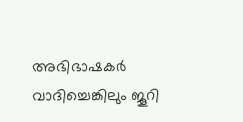അഭിഭാഷകർ വാദിച്ചെങ്കിലും ജൂറി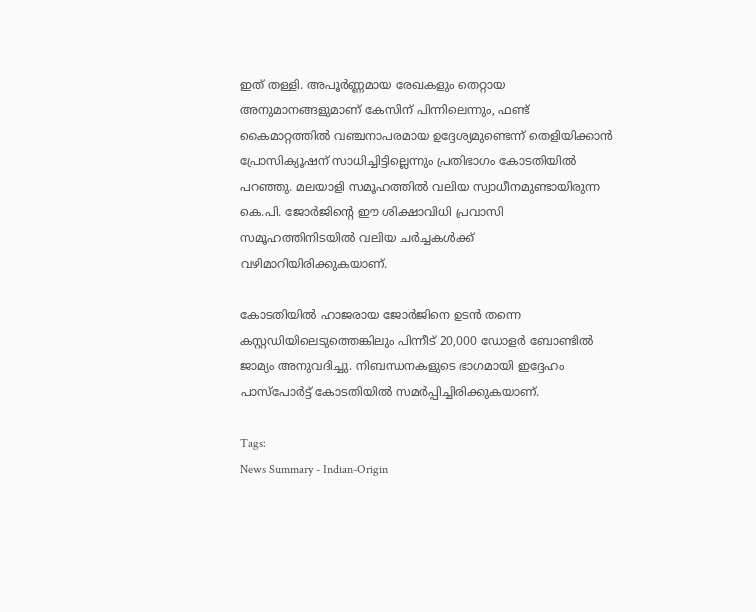ഇത് തള്ളി. അപൂർണ്ണമായ രേഖകളും തെറ്റായ അനുമാനങ്ങളുമാണ് കേസിന് പിന്നിലെന്നും, ഫണ്ട് കൈമാറ്റത്തിൽ വഞ്ചനാപരമായ ഉദ്ദേശ്യമുണ്ടെന്ന് തെളിയിക്കാൻ പ്രോസിക്യൂഷന് സാധിച്ചിട്ടില്ലെന്നും പ്രതിഭാഗം കോടതിയിൽ പറഞ്ഞു. മലയാളി സമൂഹത്തിൽ വലിയ സ്വാധീനമുണ്ടായിരുന്ന കെ.പി. ജോർജിന്റെ ഈ ശിക്ഷാവിധി പ്രവാസി സമൂഹത്തിനിടയിൽ വലിയ ചർച്ചകൾക്ക് വഴിമാറിയിരിക്കുകയാണ്.

കോടതിയിൽ ഹാജരായ ജോർജിനെ ഉടൻ തന്നെ കസ്റ്റഡിയിലെടുത്തെങ്കിലും പിന്നീട് 20,000 ഡോളർ ബോണ്ടിൽ ജാമ്യം അനുവദിച്ചു. നിബന്ധനകളുടെ ഭാഗമായി ഇദ്ദേഹം പാസ്‌പോർട്ട് കോടതിയിൽ സമർപ്പിച്ചിരിക്കുകയാണ്.

Tags:
News Summary - Indian-Origin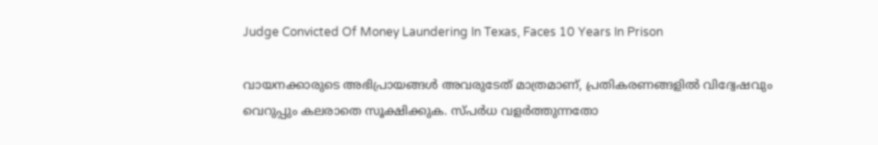Judge Convicted Of Money Laundering In Texas, Faces 10 Years In Prison

വായനക്കാരുടെ അഭിപ്രായങ്ങള്‍ അവരുടേത് മാത്രമാണ്, പ്രതികരണങ്ങളിൽ വിദ്വേഷവും വെറുപ്പും കലരാതെ സൂക്ഷിക്കുക. സ്പർധ വളർത്തുന്നതോ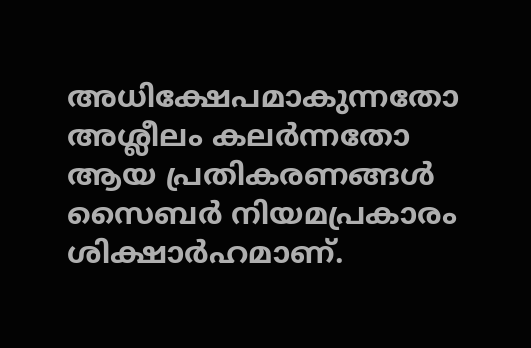അധിക്ഷേപമാകുന്നതോ അശ്ലീലം കലർന്നതോ ആയ പ്രതികരണങ്ങൾ സൈബർ നിയമപ്രകാരം ശിക്ഷാർഹമാണ്.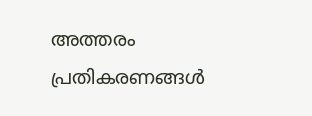അത്തരം പ്രതികരണങ്ങൾ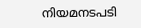നിയമനടപടി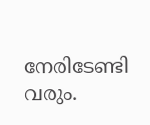നേരിടേണ്ടി വരും.